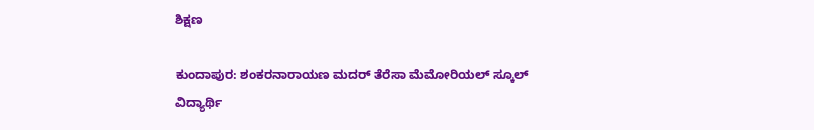ಶಿಕ್ಷಣ

ಕುಂದಾಪುರ: ಶಂಕರನಾರಾಯಣ ಮದರ್ ತೆರೆಸಾ ಮೆಮೋರಿಯಲ್ ಸ್ಕೂಲ್ ವಿದ್ಯಾರ್ಥಿ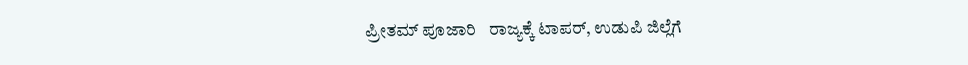ಪ್ರೀತಮ್ ಪೂಜಾರಿ   ರಾಜ್ಯಕ್ಕೆ ಟಾಪರ್, ಉಡುಪಿ ಜಿಲ್ಲೆಗೆ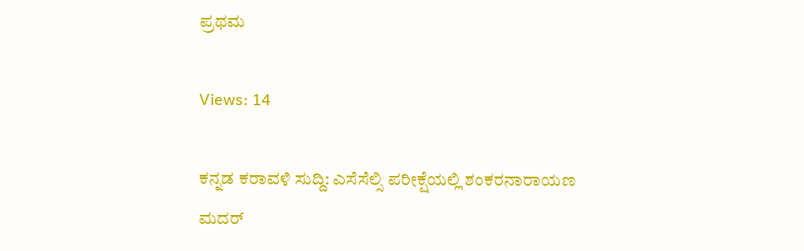ಪ್ರಥಮ

Views: 14

ಕನ್ನಡ ಕರಾವಳಿ ಸುದ್ದಿ: ಎಸೆಸೆಲ್ಸಿ ಪರೀಕ್ಷೆಯಲ್ಲಿ ಶಂಕರನಾರಾಯಣ ಮದರ್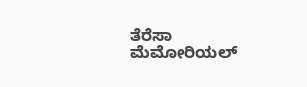ತೆರೆಸಾ ಮೆಮೋರಿಯಲ್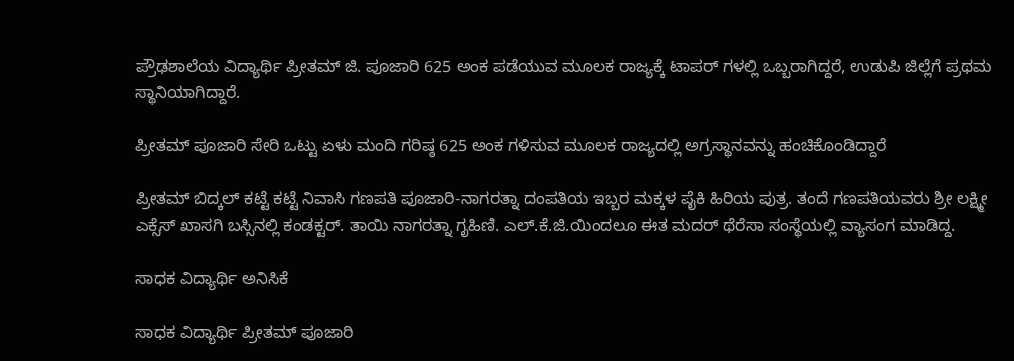ಪ್ರೌಢಶಾಲೆಯ ವಿದ್ಯಾರ್ಥಿ ಪ್ರೀತಮ್ ಜಿ. ಪೂಜಾರಿ 625 ಅಂಕ ಪಡೆಯುವ ಮೂಲಕ ರಾಜ್ಯಕ್ಕೆ ಟಾಪರ್ ಗಳಲ್ಲಿ ಒಬ್ಬರಾಗಿದ್ದರೆ, ಉಡುಪಿ ಜಿಲ್ಲೆಗೆ ಪ್ರಥಮ ಸ್ಥಾನಿಯಾಗಿದ್ದಾರೆ.

ಪ್ರೀತಮ್ ಪೂಜಾರಿ ಸೇರಿ ಒಟ್ಟು ಏಳು ಮಂದಿ ಗರಿಷ್ಠ 625 ಅಂಕ ಗಳಿಸುವ ಮೂಲಕ ರಾಜ್ಯದಲ್ಲಿ ಅಗ್ರಸ್ಥಾನವನ್ನು ಹಂಚಿಕೊಂಡಿದ್ದಾರೆ

ಪ್ರೀತಮ್‌ ಬಿದ್ಕಲ್ ಕಟ್ಟೆ ಕಟ್ಟೆ ನಿವಾಸಿ ಗಣಪತಿ ಪೂಜಾರಿ-ನಾಗರತ್ನಾ ದಂಪತಿಯ ಇಬ್ಬರ ಮಕ್ಕಳ ಪೈಕಿ ಹಿರಿಯ ಪುತ್ರ. ತಂದೆ ಗಣಪತಿಯವರು ಶ್ರೀ ಲಕ್ಷ್ಮೀ ಎಕ್ಸೆಸ್ ಖಾಸಗಿ ಬಸ್ಸಿನಲ್ಲಿ ಕಂಡಕ್ಟರ್. ತಾಯಿ ನಾಗರತ್ನಾ ಗೃಹಿಣಿ. ಎಲ್.ಕೆ.ಜಿ.ಯಿಂದಲೂ ಈತ ಮದ‌ರ್ ಥೆರೆಸಾ ಸಂಸ್ಥೆಯಲ್ಲಿ ವ್ಯಾಸಂಗ ಮಾಡಿದ್ದ.

ಸಾಧಕ ವಿದ್ಯಾರ್ಥಿ ಅನಿಸಿಕೆ

ಸಾಧಕ ವಿದ್ಯಾರ್ಥಿ ಪ್ರೀತಮ್ ಪೂಜಾರಿ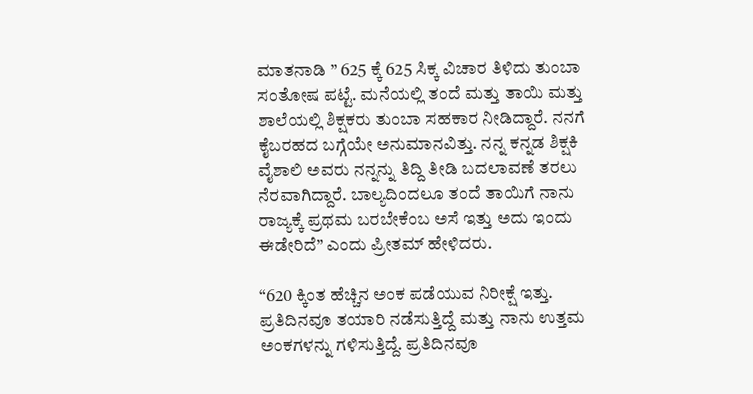ಮಾತನಾಡಿ ” 625 ಕ್ಕೆ 625 ಸಿಕ್ಕ ವಿಚಾರ ತಿಳಿದು ತುಂಬಾ ಸಂತೋಷ ಪಟ್ಟೆ. ಮನೆಯಲ್ಲಿ ತಂದೆ ಮತ್ತು ತಾಯಿ ಮತ್ತು ಶಾಲೆಯಲ್ಲಿ ಶಿಕ್ಷಕರು ತುಂಬಾ ಸಹಕಾರ ನೀಡಿದ್ದಾರೆ. ನನಗೆ ಕೈಬರಹದ ಬಗ್ಗೆಯೇ ಅನುಮಾನವಿತ್ತು. ನನ್ನ ಕನ್ನಡ ಶಿಕ್ಷಕಿ ವೈಶಾಲಿ ಅವರು ನನ್ನನ್ನು ತಿದ್ದಿ ತೀಡಿ ಬದಲಾವಣೆ ತರಲು ನೆರವಾಗಿದ್ದಾರೆ. ಬಾಲ್ಯದಿಂದಲೂ ತಂದೆ ತಾಯಿಗೆ ನಾನು ರಾಜ್ಯಕ್ಕೆ ಪ್ರಥಮ ಬರಬೇಕೆಂಬ ಅಸೆ ಇತ್ತು ಅದು ಇಂದು ಈಡೇರಿದೆ” ಎಂದು ಪ್ರೀತಮ್ ಹೇಳಿದರು.

“620 ಕ್ಕಿಂತ ಹೆಚ್ಚಿನ ಅಂಕ ಪಡೆಯುವ ನಿರೀಕ್ಷೆ ಇತ್ತು. ಪ್ರತಿದಿನವೂ ತಯಾರಿ ನಡೆಸುತ್ತಿದ್ದೆ ಮತ್ತು ನಾನು ಉತ್ತಮ ಅಂಕಗಳನ್ನು ಗಳಿಸುತ್ತಿದ್ದೆ. ಪ್ರತಿದಿನವೂ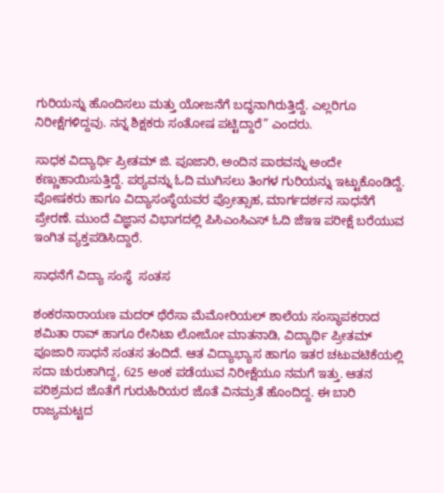ಗುರಿಯನ್ನು ಹೊಂದಿಸಲು ಮತ್ತು ಯೋಜನೆಗೆ ಬದ್ಧನಾಗಿರುತ್ತಿದ್ದೆ. ಎಲ್ಲರಿಗೂ ನಿರೀಕ್ಷೆಗಳಿದ್ದವು. ನನ್ನ ಶಿಕ್ಷಕರು ಸಂತೋಷ ಪಟ್ಟಿದ್ದಾರೆ” ಎಂದರು.

ಸಾಧಕ ವಿದ್ಯಾರ್ಥಿ ಪ್ರೀತಮ್ ಜಿ. ಪೂಜಾರಿ, ಅಂದಿನ ಪಾಠವನ್ನು ಅಂದೇ ಕಣ್ಣುಹಾಯಿಸುತ್ತಿದ್ದೆ. ಪಠ್ಯವನ್ನು ಓದಿ ಮುಗಿಸಲು ತಿಂಗಳ ಗುರಿಯನ್ನು ಇಟ್ಟುಕೊಂಡಿದ್ದೆ. ಪೋಷಕರು ಹಾಗೂ ವಿದ್ಯಾಸಂಸ್ಥೆಯವರ ಪ್ರೋತ್ಸಾಹ, ಮಾರ್ಗದರ್ಶನ ಸಾಧನೆಗೆ ಪ್ರೇರಣೆ. ಮುಂದೆ ವಿಜ್ಞಾನ ವಿಭಾಗದಲ್ಲಿ ಪಿಸಿಎಂಸಿಎಸ್ ಓದಿ ಜೆಇಇ ಪರೀಕ್ಷೆ ಬರೆಯುವ ಇಂಗಿತ ವ್ಯಕ್ತಪಡಿಸಿದ್ದಾರೆ.

ಸಾಧನೆಗೆ ವಿದ್ಯಾ ಸಂಸ್ಥೆ  ಸಂತಸ

ಶಂಕರನಾರಾಯಣ ಮದರ್ ಥೆರೆಸಾ ಮೆಮೋರಿಯಲ್ ಶಾಲೆಯ ಸಂಸ್ಥಾಪಕರಾದ ಶಮಿತಾ ರಾವ್ ಹಾಗೂ ರೇನಿಟಾ ಲೋಬೋ ಮಾತನಾಡಿ, ವಿದ್ಯಾರ್ಥಿ ಪ್ರೀತಮ್ ಪೂಜಾರಿ ಸಾಧನೆ ಸಂತಸ ತಂದಿದೆ. ಆತ ವಿದ್ಯಾಭ್ಯಾಸ ಹಾಗೂ ಇತರ ಚಟುವಟಿಕೆಯಲ್ಲಿ ಸದಾ ಚುರುಕಾಗಿದ್ದ, 625 ಅಂಕ ಪಡೆಯುವ ನಿರೀಕ್ಷೆಯೂ ನಮಗೆ ಇತ್ತು. ಆತನ ಪರಿಶ್ರಮದ ಜೊತೆಗೆ ಗುರುಹಿರಿಯರ ಜೊತೆ ವಿನಮ್ರತೆ ಹೊಂದಿದ್ದ. ಈ ಬಾರಿ ರಾಜ್ಯಮಟ್ಟದ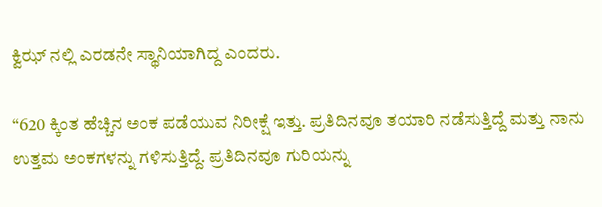ಕ್ವಿಝ್ ನಲ್ಲಿ ಎರಡನೇ ಸ್ಥಾನಿಯಾಗಿದ್ದ ಎಂದರು.

“620 ಕ್ಕಿಂತ ಹೆಚ್ಚಿನ ಅಂಕ ಪಡೆಯುವ ನಿರೀಕ್ಷೆ ಇತ್ತು. ಪ್ರತಿದಿನವೂ ತಯಾರಿ ನಡೆಸುತ್ತಿದ್ದೆ ಮತ್ತು ನಾನು ಉತ್ತಮ ಅಂಕಗಳನ್ನು ಗಳಿಸುತ್ತಿದ್ದೆ. ಪ್ರತಿದಿನವೂ ಗುರಿಯನ್ನು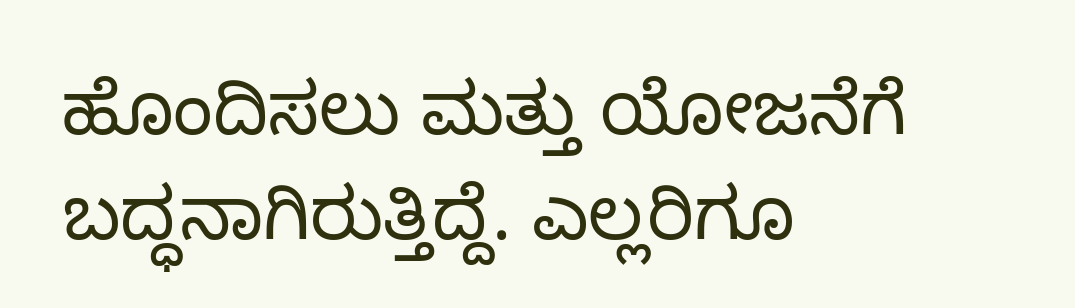ಹೊಂದಿಸಲು ಮತ್ತು ಯೋಜನೆಗೆ ಬದ್ಧನಾಗಿರುತ್ತಿದ್ದೆ. ಎಲ್ಲರಿಗೂ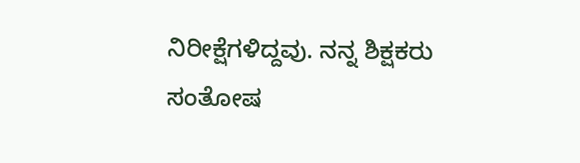ನಿರೀಕ್ಷೆಗಳಿದ್ದವು. ನನ್ನ ಶಿಕ್ಷಕರು ಸಂತೋಷ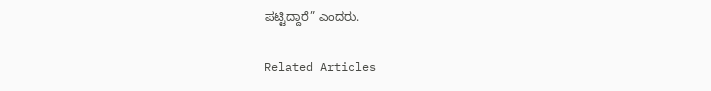ಪಟ್ಟಿದ್ದಾರೆ” ಎಂದರು.

Related Articles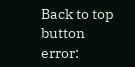Back to top button
error: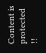Content is protected !!